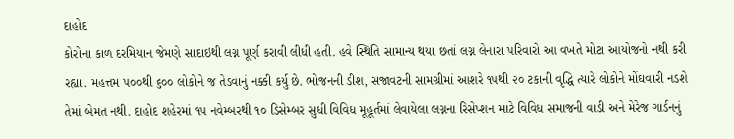દાહોદ
કોરોના કાળ દરમિયાન જેમણે સાદાઇથી લગ્ન પૂર્ણ કરાવી લીધી હતી. હવે સ્થિતિ સામાન્ય થયા છતાં લગ્ન લેનારા પરિવારો આ વખતે મોટા આયોજનો નથી કરી રહ્યા. મહત્તમ ૫૦૦થી ૬૦૦ લોકોને જ તેડવાનું નક્કી કર્યુ છે. ભોજનની ડીશ, સજાવટની સામગ્રીમાં આશરે ૧૫થી ૨૦ ટકાની વૃદ્ધિ ત્યારે લોકોને મોંઘવારી નડશે તેમાં બેમત નથી. દાહોદ શહેરમાં ૧૫ નવેમ્બરથી ૧૦ ડિસેમ્બર સુધી વિવિધ મૂહૂર્તમાં લેવાયેલા લગ્નના રિસેપ્શન માટે વિવિધ સમાજની વાડી અને મેરેજ ગાર્ડનનું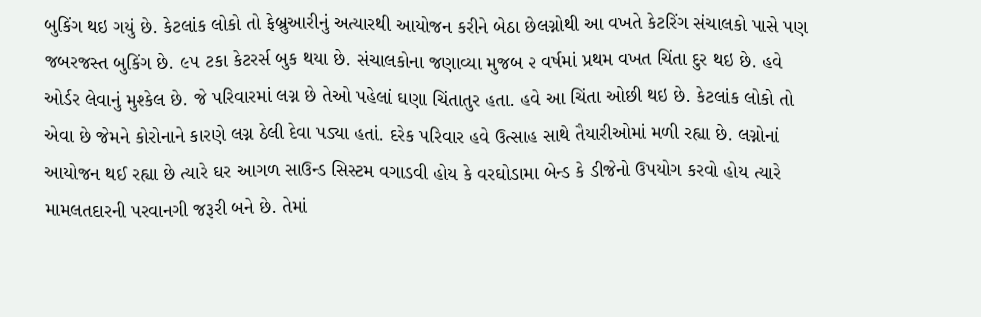બુકિંગ થઇ ગયું છે. કેટલાંક લોકો તો ફેબ્રુઆરીનું અત્યારથી આયોજન કરીને બેઠા છેલગ્નોથી આ વખતે કેટરિંગ સંચાલકો પાસે પણ જબરજસ્ત બુકિંગ છે. ૯૫ ટકા કેટરર્સ બુક થયા છે. સંચાલકોના જણાવ્યા મુજબ ૨ વર્ષમાં પ્રથમ વખત ચિંતા દુર થઇ છે. હવે ઓર્ડર લેવાનું મુશ્કેલ છે. જે પરિવારમાં લગ્ન છે તેઓ પહેલાં ઘણા ચિંતાતુર હતા. હવે આ ચિંતા ઓછી થઇ છે. કેટલાંક લોકો તો એવા છે જેમને કોરોનાને કારણે લગ્ન ઠેલી દેવા પડ્યા હતાં. દરેક પરિવાર હવે ઉત્સાહ સાથે તૈયારીઓમાં મળી રહ્યા છે. લગ્નોનાં આયોજન થઈ રહ્યા છે ત્યારે ઘર આગળ સાઉન્ડ સિસ્ટમ વગાડવી હોય કે વરઘોડામા બેન્ડ કે ડીજેનો ઉપયોગ કરવો હોય ત્યારે મામલતદારની પરવાનગી જરૂરી બને છે. તેમાં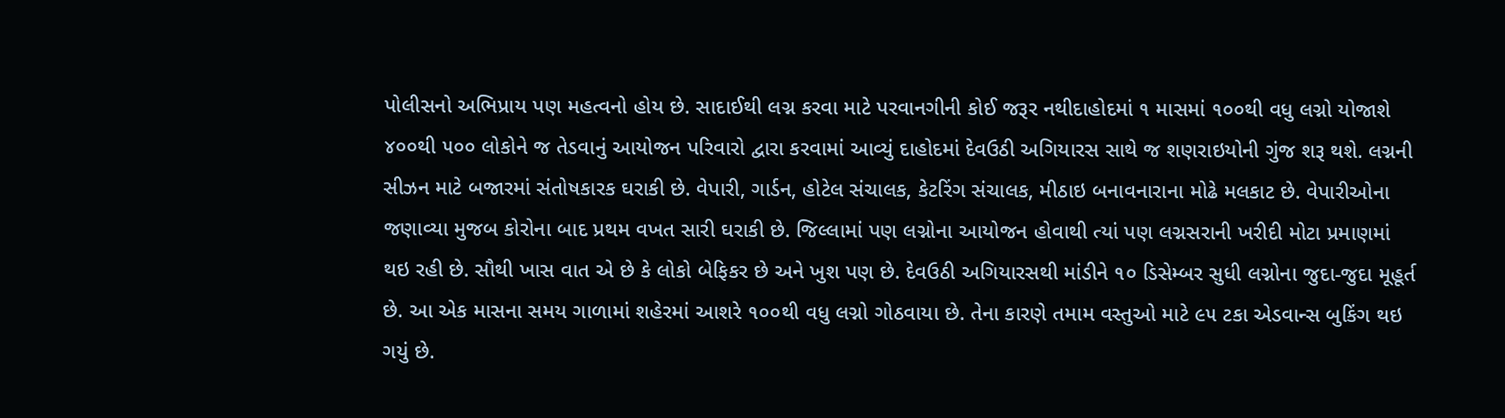પોલીસનો અભિપ્રાય પણ મહત્વનો હોય છે. સાદાઈથી લગ્ન કરવા માટે પરવાનગીની કોઈ જરૂર નથીદાહોદમાં ૧ માસમાં ૧૦૦થી વધુ લગ્નો યોજાશે ૪૦૦થી ૫૦૦ લોકોને જ તેડવાનું આયોજન પરિવારો દ્વારા કરવામાં આવ્યું દાહોદમાં દેવઉઠી અગિયારસ સાથે જ શણરાઇયોની ગુંજ શરૂ થશે. લગ્નની સીઝન માટે બજારમાં સંતોષકારક ઘરાકી છે. વેપારી, ગાર્ડન, હોટેલ સંચાલક, કેટરિંગ સંચાલક, મીઠાઇ બનાવનારાના મોઢે મલકાટ છે. વેપારીઓના જણાવ્યા મુજબ કોરોના બાદ પ્રથમ વખત સારી ઘરાકી છે. જિલ્લામાં પણ લગ્નોના આયોજન હોવાથી ત્યાં પણ લગ્નસરાની ખરીદી મોટા પ્રમાણમાં થઇ રહી છે. સૌથી ખાસ વાત એ છે કે લોકો બેફિકર છે અને ખુશ પણ છે. દેવઉઠી અગિયારસથી માંડીને ૧૦ ડિસેમ્બર સુધી લગ્નોના જુદા-જુદા મૂહૂર્ત છે. આ એક માસના સમય ગાળામાં શહેરમાં આશરે ૧૦૦થી વધુ લગ્નો ગોઠવાયા છે. તેના કારણે તમામ વસ્તુઓ માટે ૯૫ ટકા એડવાન્સ બુકિંગ થઇ ગયું છે.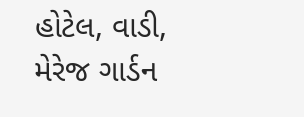હોટેલ, વાડી, મેરેજ ગાર્ડન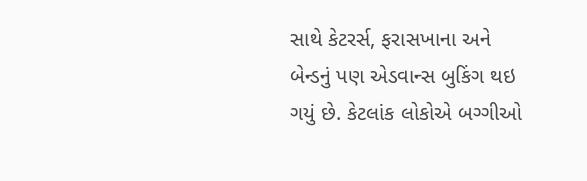સાથે કેટરર્સ, ફરાસખાના અને બેન્ડનું પણ એડવાન્સ બુકિંગ થઇ ગયું છે. કેટલાંક લોકોએ બગ્ગીઓ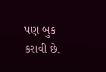પણ બુક કરાવી છે.